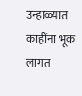उन्हाळ्यात काहींना भूक लागत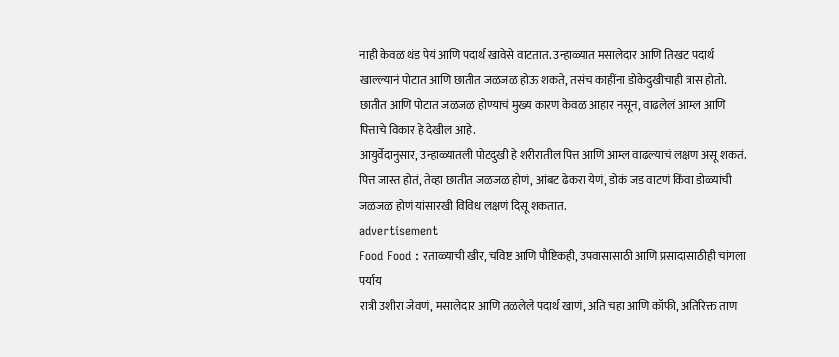नाही केवळ थंड पेयं आणि पदार्थ खावेसे वाटतात. उन्हाळ्यात मसालेदार आणि तिखट पदार्थ खाल्ल्यानं पोटात आणि छातीत जळजळ होऊ शकते, तसंच काहींना डोकेदुखीचाही त्रास होतो. छातीत आणि पोटात जळजळ होण्याचं मुख्य कारण केवळ आहार नसून, वाढलेलं आम्ल आणि पित्ताचे विकार हे देखील आहे.
आयुर्वेदानुसार, उन्हाळ्यातली पोटदुखी हे शरीरातील पित्त आणि आम्ल वाढल्याचं लक्षण असू शकतं. पित्त जास्त होतं, तेव्हा छातीत जळजळ होणं, आंबट ढेकरा येणं, डोकं जड वाटणं किंवा डोळ्यांची जळजळ होणं यांसारखी विविध लक्षणं दिसू शकतात.
advertisement
Food Food : रताळ्याची खीर, चविष्ट आणि पौष्टिकही, उपवासासाठी आणि प्रसादासाठीही चांगला पर्याय
रात्री उशीरा जेवणं, मसालेदार आणि तळलेले पदार्थ खाणं, अति चहा आणि कॉफी, अतिरिक्त ताण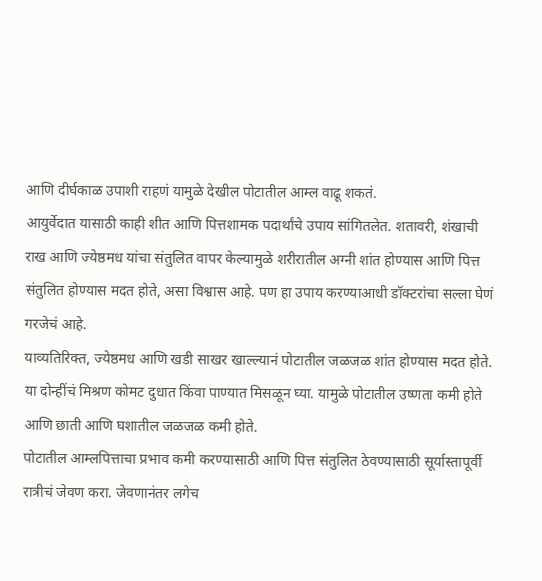आणि दीर्घकाळ उपाशी राहणं यामुळे देखील पोटातील आम्ल वाढू शकतं.
आयुर्वेदात यासाठी काही शीत आणि पित्तशामक पदार्थांचे उपाय सांगितलेत. शतावरी, शंखाची राख आणि ज्येष्ठमध यांचा संतुलित वापर केल्यामुळे शरीरातील अग्नी शांत होण्यास आणि पित्त संतुलित होण्यास मदत होते, असा विश्वास आहे. पण हा उपाय करण्याआधी डॉक्टरांचा सल्ला घेणं गरजेचं आहे.
याव्यतिरिक्त, ज्येष्ठमध आणि खडी साखर खाल्ल्यानं पोटातील जळजळ शांत होण्यास मदत होते. या दोन्हींचं मिश्रण कोमट दुधात किंवा पाण्यात मिसळून घ्या. यामुळे पोटातील उष्णता कमी होते आणि छाती आणि घशातील जळजळ कमी होते.
पोटातील आम्लपित्ताचा प्रभाव कमी करण्यासाठी आणि पित्त संतुलित ठेवण्यासाठी सूर्यास्तापूर्वी रात्रीचं जेवण करा. जेवणानंतर लगेच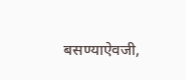बसण्याऐवजी,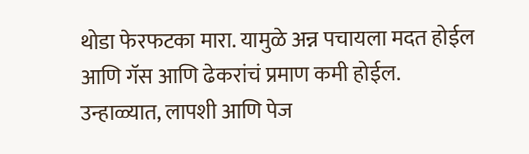थोडा फेरफटका मारा. यामुळे अन्न पचायला मदत होईल आणि गॅस आणि ढेकरांचं प्रमाण कमी होईल. उन्हाळ्यात, लापशी आणि पेज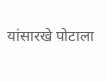यांसारखे पोटाला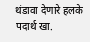थंडावा देणारे हलके पदार्थ खा.